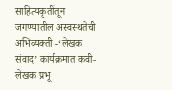साहित्यकृतींतून जगण्यातील अस्वस्थतेची अभिव्यक्ती -‘लेखक संवाद’ कार्यक्रमात कवी-लेखक प्रभू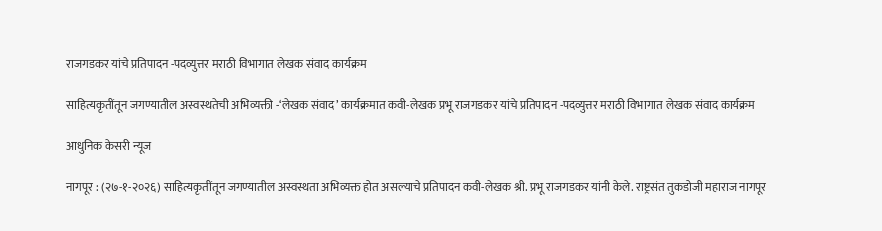राजगडकर यांचे प्रतिपादन -पदव्युत्तर मराठी विभागात लेखक संवाद कार्यक्रम

साहित्यकृतींतून जगण्यातील अस्वस्थतेची अभिव्यक्ती -‘लेखक संवाद’ कार्यक्रमात कवी-लेखक प्रभू राजगडकर यांचे प्रतिपादन -पदव्युत्तर मराठी विभागात लेखक संवाद कार्यक्रम

आधुनिक केसरी न्यूज

नागपूर : (२७-१-२०२६) साहित्यकृतींतून जगण्यातील अस्वस्थता अभिव्यक्त होत असल्याचे प्रतिपादन कवी-लेखक श्री. प्रभू राजगडकर यांनी केले. राष्ट्रसंत तुकडोजी महाराज नागपूर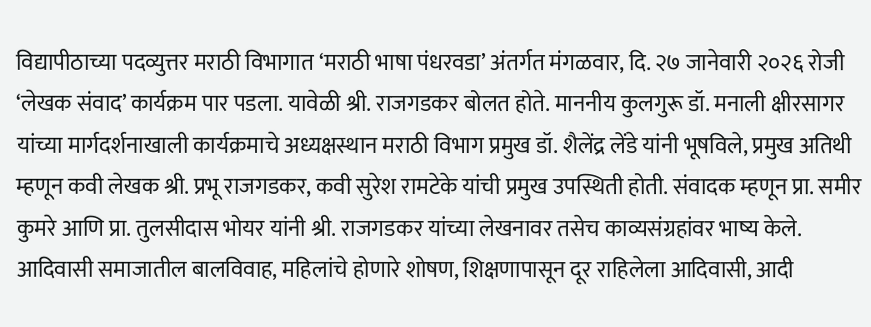विद्यापीठाच्या पदव्युत्तर मराठी विभागात ‘मराठी भाषा पंधरवडा’ अंतर्गत मंगळवार, दि. २७ जानेवारी २०२६ रोजी ‘लेखक संवाद’ कार्यक्रम पार पडला. यावेळी श्री. राजगडकर बोलत होते. माननीय कुलगुरू डॉ. मनाली क्षीरसागर यांच्या मार्गदर्शनाखाली कार्यक्रमाचे अध्यक्षस्थान मराठी विभाग प्रमुख डॉ. शैलेंद्र लेंडे यांनी भूषविले, प्रमुख अतिथी म्हणून कवी लेखक श्री. प्रभू राजगडकर, कवी सुरेश रामटेके यांची प्रमुख उपस्थिती होती. संवादक म्हणून प्रा. समीर कुमरे आणि प्रा. तुलसीदास भोयर यांनी श्री. राजगडकर यांच्या लेखनावर तसेच काव्यसंग्रहांवर भाष्य केले. आदिवासी समाजातील बालविवाह, महिलांचे होणारे शोषण, शिक्षणापासून दूर राहिलेला आदिवासी, आदी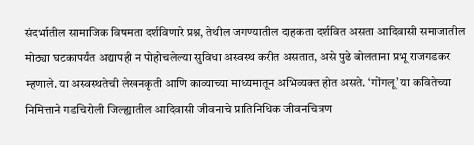संदर्भातील सामाजिक विषमता दर्शविणारे प्रश्न, तेथील जगण्यातील दाहकता दर्शवित असता आदिवासी समाजातील मोठ्या घटकापर्यंत अद्यापही न पोहोचलेल्या सुविधा अस्वस्थ करीत असतात, असे पुढे बोलताना प्रभू राजगडकर म्हणाले. या अस्वस्थतेची लेखनकृती आणि काव्याच्या माध्यमातून अभिव्यक्त होत असते. ‘गोंगलू’ या कवितेच्या निमित्ताने गडचिरोली जिल्ह्यातील आदिवासी जीवनाचे प्रातिनिधिक जीवनचित्रण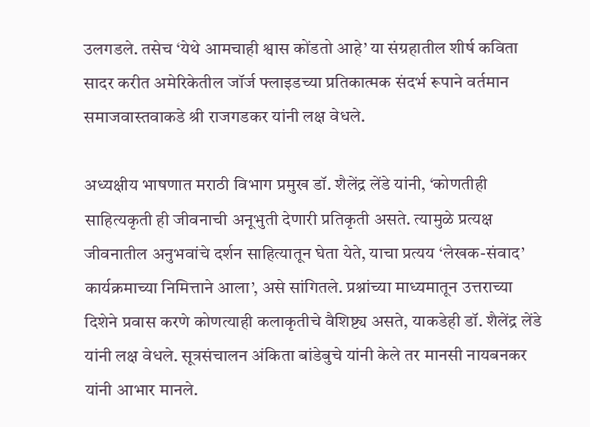उलगडले. तसेच ‘येथे आमचाही श्वास कोंडतो आहे’ या संग्रहातील शीर्ष कविता सादर करीत अमेरिकेतील जॉर्ज फ्लाइडच्या प्रतिकात्मक संदर्भ रूपाने वर्तमान समाजवास्तवाकडे श्री राजगडकर यांनी लक्ष वेधले.

अध्यक्षीय भाषणात मराठी विभाग प्रमुख डॉ. शैलेंद्र लेंडे यांनी, ‘कोणतीही साहित्यकृती ही जीवनाची अनूभुती देणारी प्रतिकृती असते. त्यामुळे प्रत्यक्ष जीवनातील अनुभवांचे दर्शन साहित्यातून घेता येते, याचा प्रत्यय ‘लेखक-संवाद’ कार्यक्रमाच्या निमित्ताने आला’, असे सांगितले. प्रश्नांच्या माध्यमातून उत्तराच्या दिशेने प्रवास करणे कोणत्याही कलाकृतीचे वैशिष्ट्य असते, याकडेही डॉ. शैलेंद्र लेंडे यांनी लक्ष वेधले. सूत्रसंचालन अंकिता बांडेबुचे यांनी केले तर मानसी नायबनकर यांनी आभार मानले.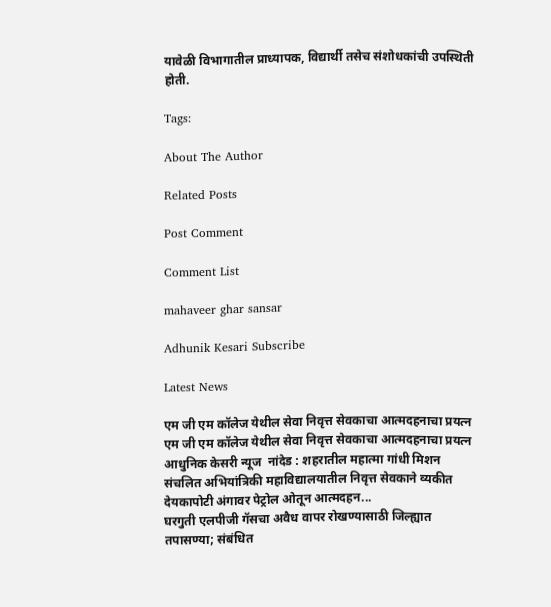यावेळी विभागातील प्राध्यापक, विद्यार्थी तसेच संशोधकांची उपस्थिती होती.

Tags:

About The Author

Related Posts

Post Comment

Comment List

mahaveer ghar sansar

Adhunik Kesari Subscribe

Latest News

एम जी एम कॉलेज येथील सेवा निवृत्त सेवकाचा आत्मदहनाचा प्रयत्न एम जी एम कॉलेज येथील सेवा निवृत्त सेवकाचा आत्मदहनाचा प्रयत्न
आधुनिक केसरी न्यूज  नांदेड : शहरातील महात्मा गांधी मिशन संचलित अभियांत्रिकी महाविद्यालयातील निवृत्त सेवकाने व्यकीत देयकापोटी अंगावर पेट्रोल ओतून आत्मदहन...
घरगुती एलपीजी गॅसचा अवैध वापर रोखण्यासाठी जिल्ह्यात तपासण्या; संबंधित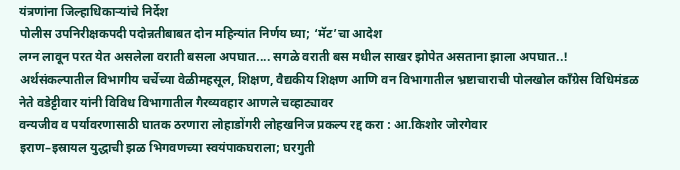यंत्रणांना जिल्हाधिकाऱ्यांचे निर्देश
पोलीस उपनिरीक्षकपदी पदोन्नतीबाबत दोन महिन्यांत निर्णय घ्या; ‘मॅट’चा आदेश
लग्न लावून परत येत असलेला वराती बसला अपघात.... सगळे वराती बस मधील साखर झोपेत असताना झाला अपघात..!
अर्थसंकल्पातील विभागीय चर्चेच्या वेळीमहसूल, शिक्षण, वैद्यकीय शिक्षण आणि वन विभागातील भ्रष्टाचाराची पोलखोल काँग्रेस विधिमंडळ नेते वडेट्टीवार यांनी विविध विभागातील गैरव्यवहार आणले चव्हाट्यावर
वन्यजीव व पर्यावरणासाठी घातक ठरणारा लोहाडोंगरी लोहखनिज प्रकल्प रद्द करा : आ.किशोर जोरगेवार
इराण–इस्रायल युद्धाची झळ भिगवणच्या स्वयंपाकघराला; घरगुती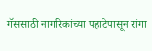गॅससाठी नागरिकांच्या पहाटेपासून रांगा